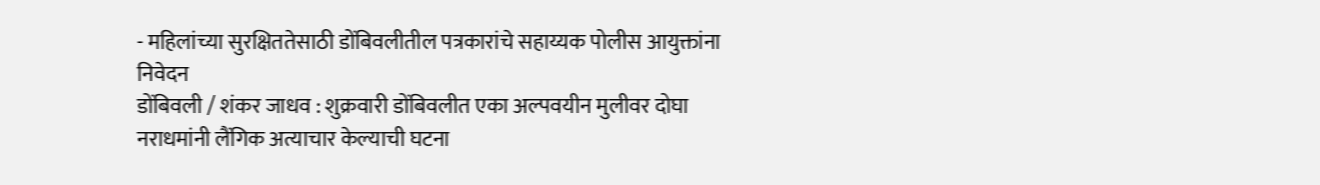- महिलांच्या सुरक्षिततेसाठी डोंबिवलीतील पत्रकारांचे सहाय्यक पोलीस आयुक्तांना निवेदन
डोंबिवली / शंकर जाधव : शुक्रवारी डोंबिवलीत एका अल्पवयीन मुलीवर दोघा नराधमांनी लैंगिक अत्याचार केल्याची घटना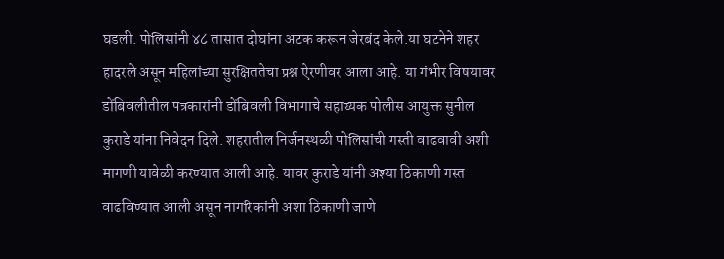घडली. पोलिसांनी ४८ तासात दोघांना अटक करून जेरबंद केले.या घटनेने शहर हादरले असून महिलांच्या सुरक्षिततेचा प्रश्न ऐरणीवर आला आहे. या गंभीर विषयावर डोंबिवलीतील पत्रकारांनी डोंबिवली विभागाचे सहाय्यक पोलीस आयुक्त सुनील कुराडे यांना निवेदन दिले. शहरातील निर्जनस्थळी पोलिसांची गस्ती वाढवावी अशी मागणी यावेळी करण्यात आली आहे. यावर कुराडे यांनी अश्या ठिकाणी गस्त वाढविण्यात आली असून नागरिकांनी अशा ठिकाणी जाणे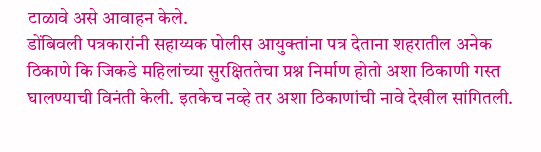टाळावे असे आवाहन केले.
डोंबिवली पत्रकारांनी सहाय्यक पोलीस आयुक्तांना पत्र देताना शहरातील अनेक ठिकाणे कि जिकडे महिलांच्या सुरक्षिततेचा प्रश्न निर्माण होतो अशा ठिकाणी गस्त घालण्याची विनंती केली. इतकेच नव्हे तर अशा ठिकाणांची नावे देखील सांगितली.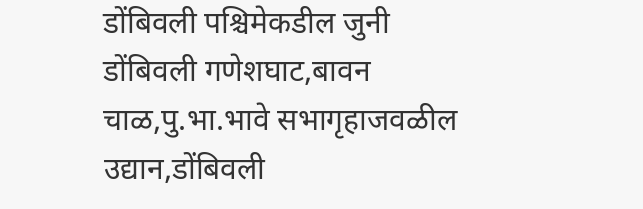डोंबिवली पश्चिमेकडील जुनी डोंबिवली गणेशघाट,बावन चाळ,पु.भा.भावे सभागृहाजवळील उद्यान,डोंबिवली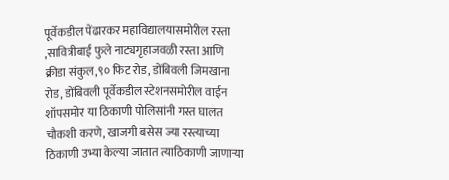पूर्वेकडील पेंढारकर महाविद्यालयासमोरील रस्ता ,सावित्रीबाई फुले नाट्यगृहाजवळी रस्ता आणि क्रीडा संकुल,९० फिट रोड, डोंबिवली जिमखाना रोड, डोंबिवली पूर्वेकडील स्टेशनसमोरील वाईन शॉपसमोर या ठिकाणी पोलिसांनी गस्त घालत चौकशी करणे, खाजगी बसेस ज्या रस्त्याच्या ठिकाणी उभ्या केल्या जातात त्याठिकाणी जाणाऱ्या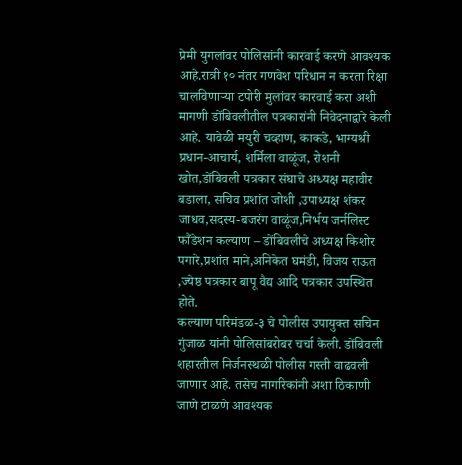प्रेमी युगलांवर पोलिसांनी कारवाई करणे आवश्यक आहे.रात्री १० नंतर गणवेश परिधान न करता रिक्षा चालविणाऱ्या टपोरी मुलांवर कारवाई करा अशी मागणी डोंबिवलीतील पत्रकारांनी निवेदनाद्वारे केली आहे. यावेळी मयुरी चव्हाण, काकडे, भाग्यश्री प्रधान-आचार्य, शर्मिला वाळूंज, रोशनी खोत,डोंबिवली पत्रकार संघाचे अध्यक्ष महावीर बडाला, सचिव प्रशांत जोशी ,उपाध्यक्ष शंकर जाधव,सदस्य-बजरंग वाळूंज,निर्भय जर्नलिस्ट फौंडेशन कल्याण – डोंबिवलीचे अध्यक्ष किशोर पगारे,प्रशांत माने,अनिकेत घमंडी, विजय राऊत ,ज्येष्ठ पत्रकार बापू वैद्य आदि पत्रकार उपस्थित होते.
कल्याण परिमंडळ-३ चे पोलीस उपायुक्त सचिन गुंजाळ यांनी पोलिसांबरोबर चर्चा केली. डोंबिवली शहारतील निर्जनस्थळी पोलीस गस्ती वाढवली जाणार आहे. तसेच नागरिकांनी अशा ठिकाणी जाणे टाळणे आवश्यक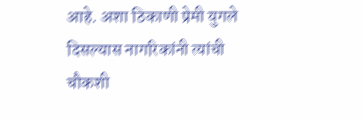आहे. अशा ठिकाणी प्रेमी युगले दिसल्यास नागरिकांनी त्यांची चौकशी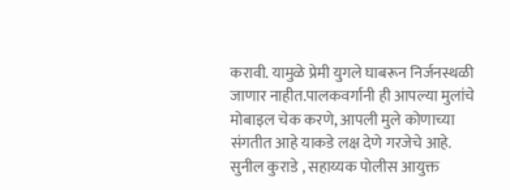करावी. यामुळे प्रेमी युगले घाबरून निर्जनस्थळी जाणार नाहीत.पालकवर्गानी ही आपल्या मुलांचे मोबाइल चेक करणे, आपली मुले कोणाच्या संगतीत आहे याकडे लक्ष देणे गरजेचे आहे.
सुनील कुराडे , सहाय्यक पोलीस आयुक्त